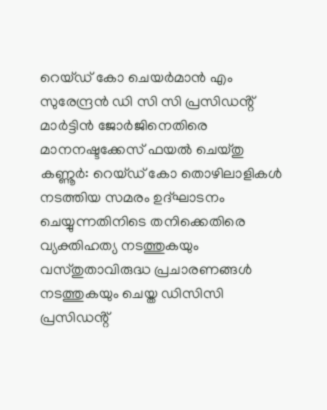റെയ്ഡ് കോ ചെയർമാൻ എം സുരേന്ദ്രൻ ഡി സി സി പ്രസിഡൻ്റ് മാർട്ടിൻ ജോർജിനെതിരെ മാനനഷ്ടക്കേസ് ഫയൽ ചെയ്തു
കണ്ണൂർ: റെയ്ഡ് കോ തൊഴിലാളികൾ നടത്തിയ സമരം ഉദ്ഘാടനം ചെയ്യുന്നതിനിടെ തനിക്കെതിരെ വ്യക്തിഹത്യ നടത്തുകയും വസ്തുതാവിരുദ്ധ പ്രചാരണങ്ങൾ നടത്തുകയും ചെയ്ത ഡിസിസി പ്രസിഡൻ്റ്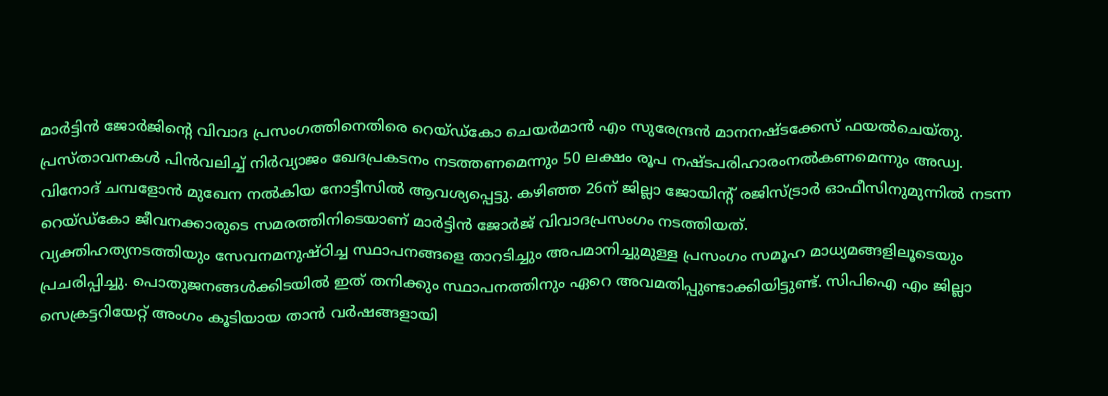മാർട്ടിൻ ജോർജിൻ്റെ വിവാദ പ്രസംഗത്തിനെതിരെ റെയ്ഡ്കോ ചെയർമാൻ എം സുരേന്ദ്രൻ മാനനഷ്ടക്കേസ് ഫയൽചെയ്തു.
പ്രസ്താവനകൾ പിൻവലിച്ച് നിർവ്യാജം ഖേദപ്രകടനം നടത്തണമെന്നും 50 ലക്ഷം രൂപ നഷ്ടപരിഹാരംനൽകണമെന്നും അഡ്വ. വിനോദ് ചമ്പളോൻ മുഖേന നൽകിയ നോട്ടീസിൽ ആവശ്യപ്പെട്ടു. കഴിഞ്ഞ 26ന് ജില്ലാ ജോയിന്റ് രജിസ്ട്രാർ ഓഫീസിനുമുന്നിൽ നടന്ന റെയ്ഡ്കോ ജീവനക്കാരുടെ സമരത്തിനിടെയാണ് മാർട്ടിൻ ജോർജ് വിവാദപ്രസംഗം നടത്തിയത്.
വ്യക്തിഹത്യനടത്തിയും സേവനമനുഷ്ഠിച്ച സ്ഥാപനങ്ങളെ താറടിച്ചും അപമാനിച്ചുമുള്ള പ്രസംഗം സമൂഹ മാധ്യമങ്ങളിലൂടെയും പ്രചരിപ്പിച്ചു. പൊതുജനങ്ങൾക്കിടയിൽ ഇത് തനിക്കും സ്ഥാപനത്തിനും ഏറെ അവമതിപ്പുണ്ടാക്കിയിട്ടുണ്ട്. സിപിഐ എം ജില്ലാ സെക്രട്ടറിയേറ്റ് അംഗം കൂടിയായ താൻ വർഷങ്ങളായി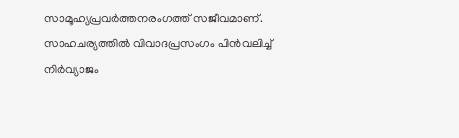സാമൂഹ്യപ്രവർത്തനരംഗത്ത് സജീവമാണ്.
സാഹചര്യത്തിൽ വിവാദപ്രസംഗം പിൻവലിച്ച് നിർവ്യാജം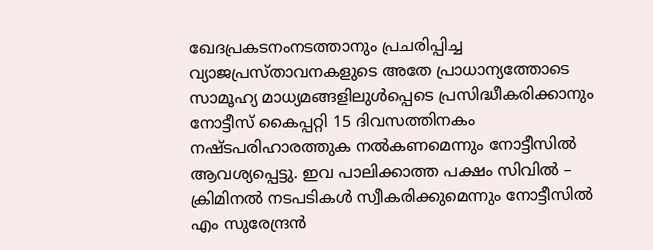ഖേദപ്രകടനംനടത്താനും പ്രചരിപ്പിച്ച വ്യാജപ്രസ്താവനകളുടെ അതേ പ്രാധാന്യത്തോടെ സാമൂഹ്യ മാധ്യമങ്ങളിലുൾപ്പെടെ പ്രസിദ്ധീകരിക്കാനും നോട്ടീസ് കൈപ്പറ്റി 15 ദിവസത്തിനകം നഷ്ടപരിഹാരത്തുക നൽകണമെന്നും നോട്ടീസിൽ ആവശ്യപ്പെട്ടു. ഇവ പാലിക്കാത്ത പക്ഷം സിവിൽ – ക്രിമിനൽ നടപടികൾ സ്വീകരിക്കുമെന്നും നോട്ടീസിൽ എം സുരേന്ദ്രൻ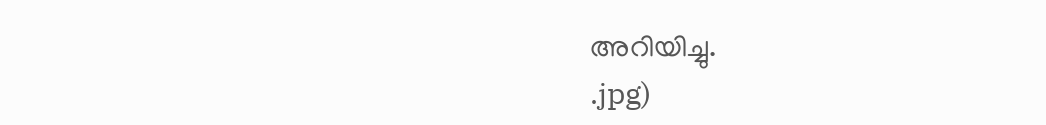അറിയിച്ചു.
.jpg)